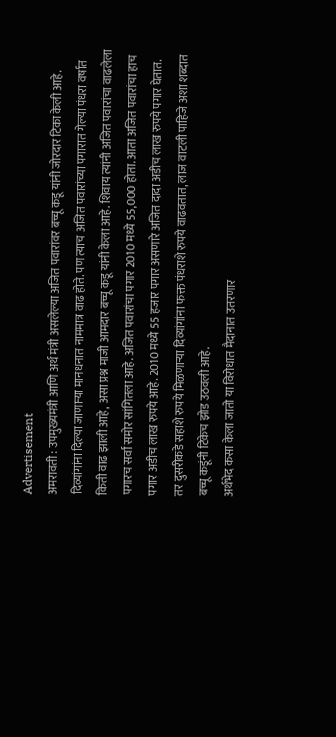Advertisement
अमरावती : उपमुख्यमंत्री आणि अर्थ मंत्री असलेल्या अजित पवारांवर बच्चू कडू यांनी जोरदार टिका केली आहे. दिव्यांगांना दिल्या जाणाऱ्या मानधनात नाममात्र वाढ होते. पण त्याच अजित पवारांच्या पगारात गेल्या पंधरा वर्षात किती वाढ झाली आहे, असा प्रश्न माजी आमदार बच्चू कडू यांनी केला आहे. शिवाय त्यांनी अजित पवारांचा वाढलेला पगारच सर्वां समोर सांगितला आहे. अजित पवारांचा पगार 2010 मध्ये 55,000 होता. आता अजित पवारांचा हाच पगार अडीच लाख रुपये आहे. 2010 मध्ये 55 हजार पगार असणारे अजित दादा अडीच लाख रुपये पगार घेतात. तर दुसरीकडे सहाशे रुपये मिळणाऱ्या दिव्यांगांना फक्त पंधराशे रुपये वाढवतात, लाज वाटली पाहिजे अशा शब्दात बच्चू कडूंनी टिकेच झोड उठवली आहे.
अर्थभेद कसा केला जातो या विरोधात मैदानात उतरणार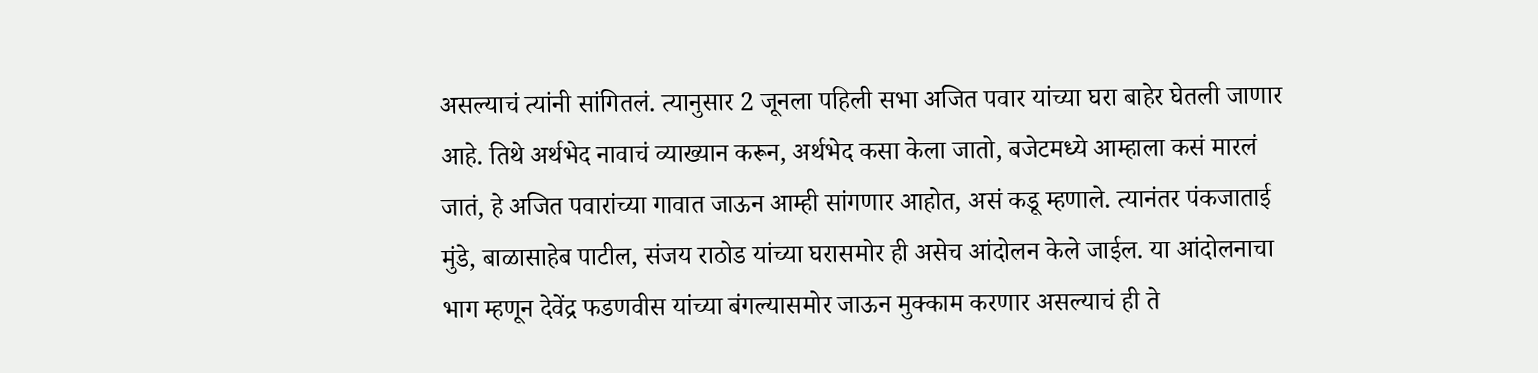असल्याचं त्यांनी सांगितलं. त्यानुसार 2 जूनला पहिली सभा अजित पवार यांच्या घरा बाहेर घेतली जाणार आहे. तिथे अर्थभेद नावाचं व्याख्यान करून, अर्थभेद कसा केला जातो, बजेटमध्ये आम्हाला कसं मारलं जातं, हे अजित पवारांच्या गावात जाऊन आम्ही सांगणार आहोत, असं कडू म्हणाले. त्यानंतर पंकजाताई मुंडे, बाळासाहेब पाटील, संजय राठोड यांच्या घरासमोर ही असेच आंदोलन केले जाईल. या आंदोलनाचा भाग म्हणून देवेंद्र फडणवीस यांच्या बंगल्यासमोर जाऊन मुक्काम करणार असल्याचं ही ते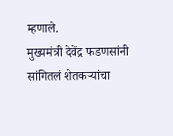म्हणाले.
मुख्यमंत्री देवेंद्र फडणसांनी सांगितलं शेतकऱ्यांचा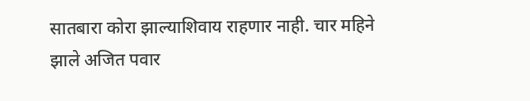सातबारा कोरा झाल्याशिवाय राहणार नाही. चार महिने झाले अजित पवार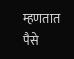म्हणतात पैसे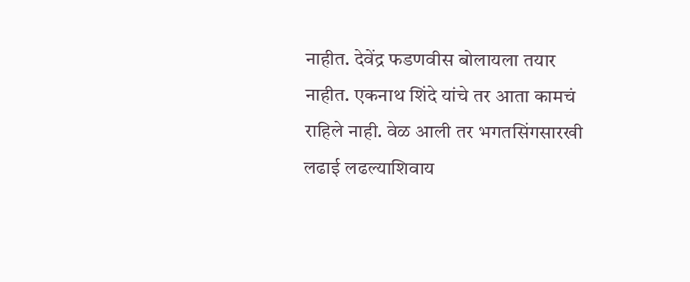नाहीत. देवेंद्र फडणवीस बोलायला तयार नाहीत. एकनाथ शिंदे यांचे तर आता कामचं राहिले नाही. वेळ आली तर भगतसिंगसारखी लढाई लढल्याशिवाय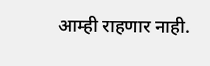आम्ही राहणार नाही.